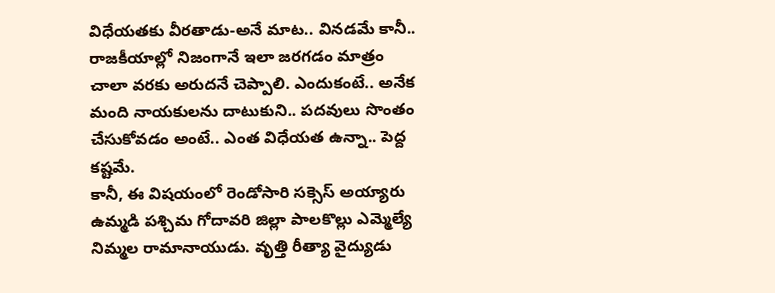విధేయతకు వీరతాడు-అనే మాట.. వినడమే కానీ.. రాజకీయాల్లో నిజంగానే ఇలా జరగడం మాత్రం చాలా వరకు అరుదనే చెప్పాలి. ఎందుకంటే.. అనేక మంది నాయకులను దాటుకుని.. పదవులు సొంతం చేసుకోవడం అంటే.. ఎంత విధేయత ఉన్నా.. పెద్ద కష్టమే.
కానీ, ఈ విషయంలో రెండోసారి సక్సెస్ అయ్యారు ఉమ్మడి పశ్చిమ గోదావరి జిల్లా పాలకొల్లు ఎమ్మెల్యే నిమ్మల రామానాయుడు. వృత్తి రీత్యా వైద్యుడు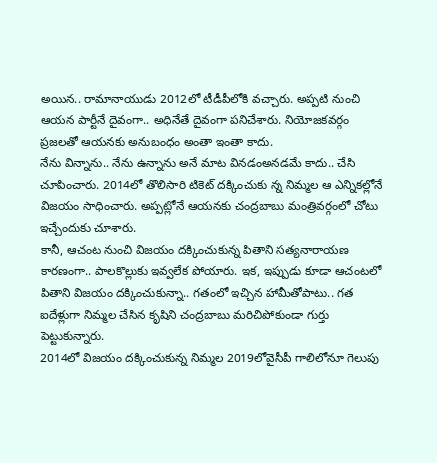అయిన.. రామానాయుడు 2012లో టీడీపీలోకి వచ్చారు. అప్పటి నుంచి ఆయన పార్టీనే దైవంగా.. అధినేతే దైవంగా పనిచేశారు. నియోజకవర్గం ప్రజలతో ఆయనకు అనుబంధం అంతా ఇంతా కాదు.
నేను విన్నాను.. నేను ఉన్నాను అనే మాట వినడంఅనడమే కాదు.. చేసి చూపించారు. 2014లో తొలిసారి టికెట్ దక్కించుకు న్న నిమ్మల ఆ ఎన్నికల్లోనే విజయం సాధించారు. అప్పట్లోనే ఆయనకు చంద్రబాబు మంత్రివర్గంలో చోటు ఇచ్చేందుకు చూశారు.
కానీ, ఆచంట నుంచి విజయం దక్కించుకున్న పితాని సత్యనారాయణ కారణంగా.. పాలకొల్లుకు ఇవ్వలేక పోయారు. ఇక, ఇప్పుడు కూడా ఆచంటలో పితాని విజయం దక్కించుకున్నా.. గతంలో ఇచ్చిన హామీతోపాటు.. గత ఐదేళ్లుగా నిమ్మల చేసిన కృషిని చంద్రబాబు మరిచిపోకుండా గుర్తు పెట్టుకున్నారు.
2014లో విజయం దక్కించుకున్న నిమ్మల 2019లోవైసీపీ గాలిలోనూ గెలుపు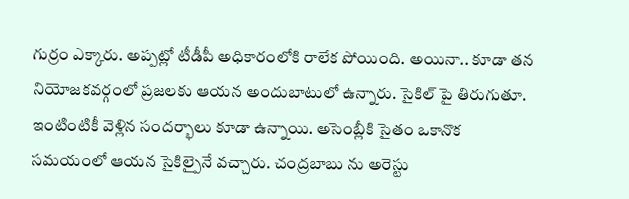గుర్రం ఎక్కారు. అప్పట్లో టీడీపీ అధికారంలోకి రాలేక పోయింది. అయినా.. కూడా తన నియోజకవర్గంలో ప్రజలకు ఆయన అందుబాటులో ఉన్నారు. సైకిల్ పై తిరుగుతూ.
ఇంటింటికీ వెళ్లిన సందర్భాలు కూడా ఉన్నాయి. అసెంబ్లీకి సైతం ఒకానొక సమయంలో ఆయన సైకిల్పైనే వచ్చారు. చంద్రబాబు ను అరెస్టు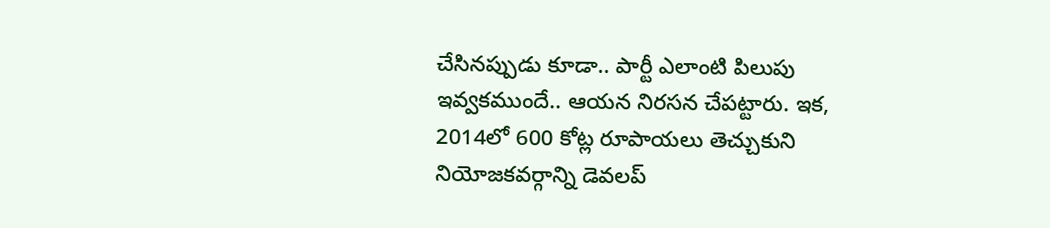చేసినప్పుడు కూడా.. పార్టీ ఎలాంటి పిలుపు ఇవ్వకముందే.. ఆయన నిరసన చేపట్టారు. ఇక, 2014లో 600 కోట్ల రూపాయలు తెచ్చుకుని నియోజకవర్గాన్ని డెవలప్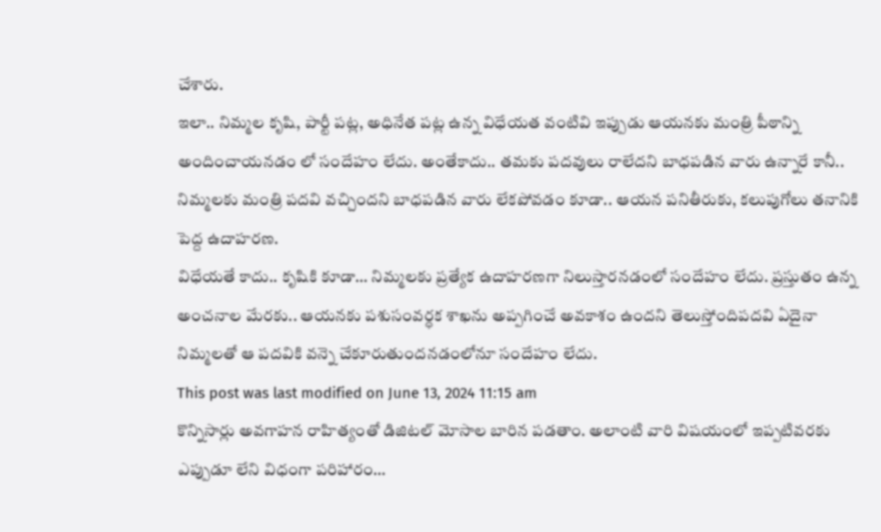చేశారు.
ఇలా.. నిమ్మల కృషి, పార్టీ పట్ల, అధినేత పట్ల ఉన్న విధేయత వంటివి ఇప్పుడు ఆయనకు మంత్రి పీఠాన్ని అందించాయనడం లో సందేహం లేదు. అంతేకాదు.. తమకు పదవులు రాలేదని బాధపడిన వారు ఉన్నారే కానీ.. నిమ్మలకు మంత్రి పదవి వచ్చిందని బాధపడిన వారు లేకపోవడం కూడా.. ఆయన పనితీరుకు, కలుపుగోలు తనానికి పెద్ద ఉదాహరణ.
విధేయతే కాదు.. కృషికి కూడా… నిమ్మలకు ప్రత్యేక ఉదాహరణగా నిలుస్తారనడంలో సందేహం లేదు. ప్రస్తుతం ఉన్న అంచనాల మేరకు.. ఆయనకు పశుసంవర్ధక శాఖను అప్పగించే అవకాశం ఉందని తెలుస్తోందిపదవి ఏదైనా నిమ్మలతో ఆ పదవికి వన్నె చేకూరుతుందనడంలోనూ సందేహం లేదు.
This post was last modified on June 13, 2024 11:15 am
కొన్నిసార్లు అవగాహన రాహిత్యంతో డిజిటల్ మోసాల బారిన పడతాం. అలాంటి వారి విషయంలో ఇప్పటివరకు ఎప్పుడూ లేని విధంగా పరిహారం…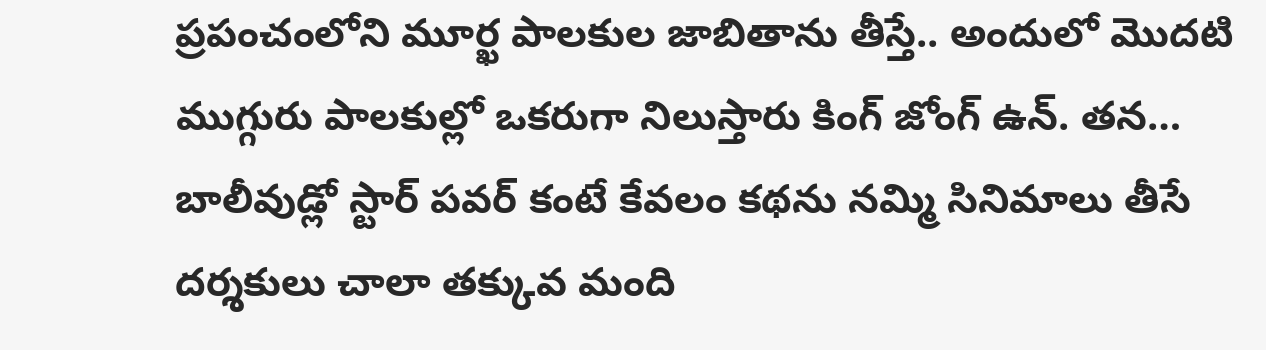ప్రపంచంలోని మూర్ఖ పాలకుల జాబితాను తీస్తే.. అందులో మొదటి ముగ్గురు పాలకుల్లో ఒకరుగా నిలుస్తారు కింగ్ జోంగ్ ఉన్. తన…
బాలీవుడ్లో స్టార్ పవర్ కంటే కేవలం కథను నమ్మి సినిమాలు తీసే దర్శకులు చాలా తక్కువ మంది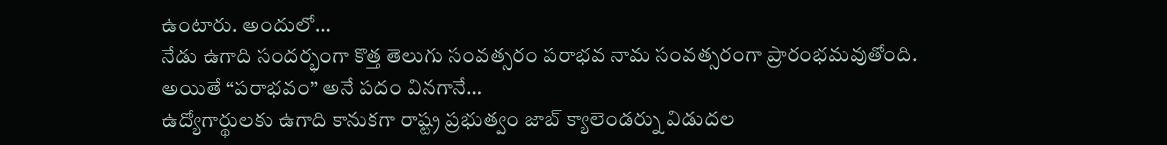ఉంటారు. అందులో…
నేడు ఉగాది సందర్భంగా కొత్త తెలుగు సంవత్సరం పరాభవ నామ సంవత్సరంగా ప్రారంభమవుతోంది. అయితే “పరాభవం” అనే పదం వినగానే…
ఉద్యోగార్థులకు ఉగాది కానుకగా రాష్ట్ర ప్రభుత్వం జాబ్ క్యాలెండర్ను విడుదల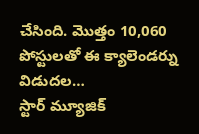చేసింది. మొత్తం 10,060 పోస్టులతో ఈ క్యాలెండర్ను విడుదల…
స్టార్ మ్యూజిక్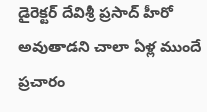డైరెక్టర్ దేవిశ్రీ ప్రసాద్ హీరో అవుతాడని చాలా ఏళ్ల ముందే ప్రచారం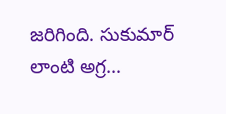జరిగింది. సుకుమార్ లాంటి అగ్ర…